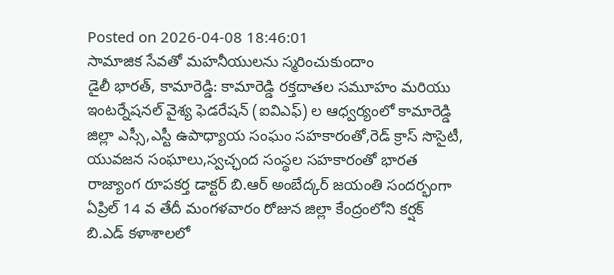Posted on 2026-04-08 18:46:01
సామాజిక సేవతో మహనీయులను స్మరించుకుందాం
డైలీ భారత్, కామారెడ్డి: కామారెడ్డి రక్తదాతల సమూహం మరియు ఇంటర్నేషనల్ వైశ్య ఫెడరేషన్ (ఐవిఎఫ్) ల ఆధ్వర్యంలో కామారెడ్డి జిల్లా ఎస్సీ,ఎస్టీ ఉపాధ్యాయ సంఘం సహకారంతో,రెడ్ క్రాస్ సొసైటీ, యువజన సంఘాలు,స్వచ్ఛంద సంస్థల సహకారంతో భారత రాజ్యాంగ రూపకర్త డాక్టర్ బి.ఆర్ అంబేద్కర్ జయంతి సందర్భంగా ఏప్రిల్ 14 వ తేదీ మంగళవారం రోజున జిల్లా కేంద్రంలోని కర్షక్ బి.ఎడ్ కళాశాలలో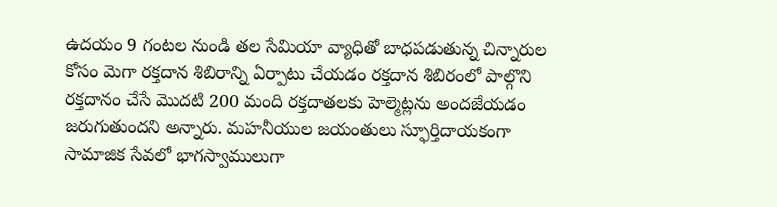ఉదయం 9 గంటల నుండి తల సేమియా వ్యాధితో బాధపడుతున్న చిన్నారుల కోసం మెగా రక్తదాన శిబిరాన్ని ఏర్పాటు చేయడం రక్తదాన శిబిరంలో పాల్గొని రక్తదానం చేసే మొదటి 200 మంది రక్తదాతలకు హెల్మెట్లను అందజేయడం జరుగుతుందని అన్నారు. మహనీయుల జయంతులు స్ఫూర్తిదాయకంగా సామాజిక సేవలో భాగస్వాములుగా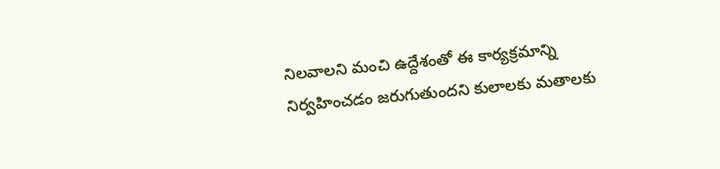నిలవాలని మంచి ఉద్దేశంతో ఈ కార్యక్రమాన్ని నిర్వహించడం జరుగుతుందని కులాలకు మతాలకు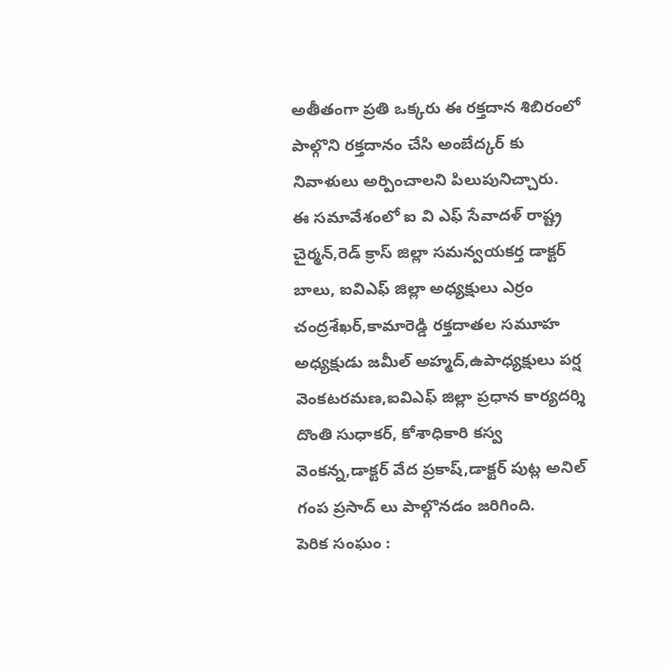అతీతంగా ప్రతి ఒక్కరు ఈ రక్తదాన శిబిరంలో పాల్గొని రక్తదానం చేసి అంబేద్కర్ కు నివాళులు అర్పించాలని పిలుపునిచ్చారు.
ఈ సమావేశంలో ఐ వి ఎఫ్ సేవాదళ్ రాష్ట్ర చైర్మన్,రెడ్ క్రాస్ జిల్లా సమన్వయకర్త డాక్టర్ బాలు, ఐవిఎఫ్ జిల్లా అధ్యక్షులు ఎర్రం చంద్రశేఖర్,కామారెడ్డి రక్తదాతల సమూహ అధ్యక్షుడు జమీల్ అహ్మద్,ఉపాధ్యక్షులు పర్ష వెంకటరమణ,ఐవిఎఫ్ జిల్లా ప్రధాన కార్యదర్శి దొంతి సుధాకర్, కోశాధికారి కస్వ వెంకన్న,డాక్టర్ వేద ప్రకాష్,డాక్టర్ పుట్ల అనిల్ గంప ప్రసాద్ లు పాల్గొనడం జరిగింది.
పెరిక సంఘం :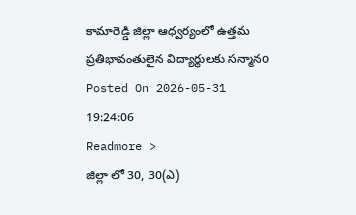కామారెడ్డి జిల్లా ఆధ్వర్యంలో ఉత్తమ ప్రతిభావంతులైన విద్యార్థులకు సన్మానo
Posted On 2026-05-31 19:24:06
Readmore >
జిల్లా లో 30, 30(ఎ)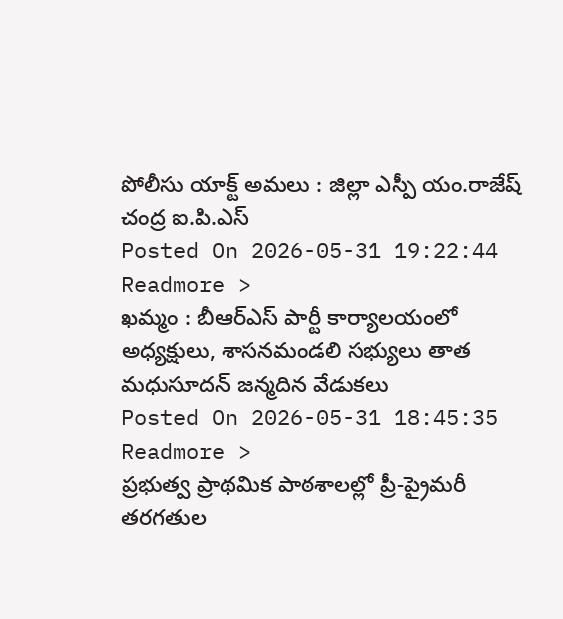పోలీసు యాక్ట్ అమలు : జిల్లా ఎస్పీ యం.రాజేష్ చంద్ర ఐ.పి.ఎస్
Posted On 2026-05-31 19:22:44
Readmore >
ఖమ్మం : బీఆర్ఎస్ పార్టీ కార్యాలయంలో అధ్యక్షులు, శాసనమండలి సభ్యులు తాత మధుసూదన్ జన్మదిన వేడుకలు
Posted On 2026-05-31 18:45:35
Readmore >
ప్రభుత్వ ప్రాథమిక పాఠశాలల్లో ప్రీ-ప్రైమరీ తరగతుల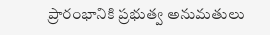ప్రారంభానికి ప్రభుత్వ అనుమతులు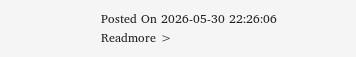Posted On 2026-05-30 22:26:06
Readmore >